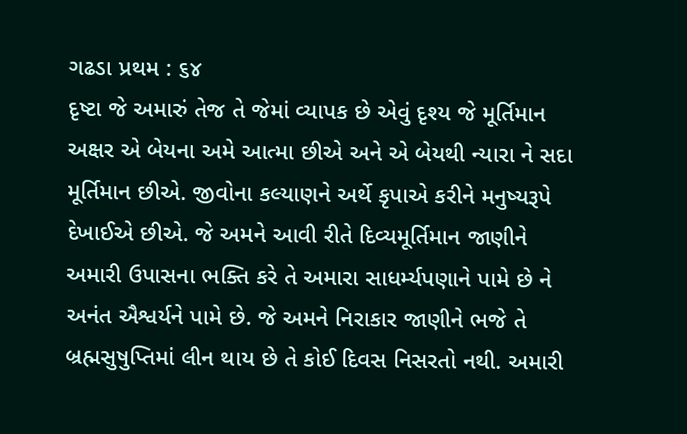ગઢડા પ્રથમ : ૬૪
દૃષ્ટા જે અમારું તેજ તે જેમાં વ્યાપક છે એવું દૃશ્ય જે મૂર્તિમાન અક્ષર એ બેયના અમે આત્મા છીએ અને એ બેયથી ન્યારા ને સદા મૂર્તિમાન છીએ. જીવોના કલ્યાણને અર્થે કૃપાએ કરીને મનુષ્યરૂપે દેખાઈએ છીએ. જે અમને આવી રીતે દિવ્યમૂર્તિમાન જાણીને અમારી ઉપાસના ભક્તિ કરે તે અમારા સાધર્મ્યપણાને પામે છે ને અનંત ઐશ્વર્યને પામે છે. જે અમને નિરાકાર જાણીને ભજે તે બ્રહ્મસુષુપ્તિમાં લીન થાય છે તે કોઈ દિવસ નિસરતો નથી. અમારી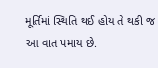મૂર્તિમાં સ્થિતિ થઈ હોય તે થકી જ આ વાત પમાય છે.